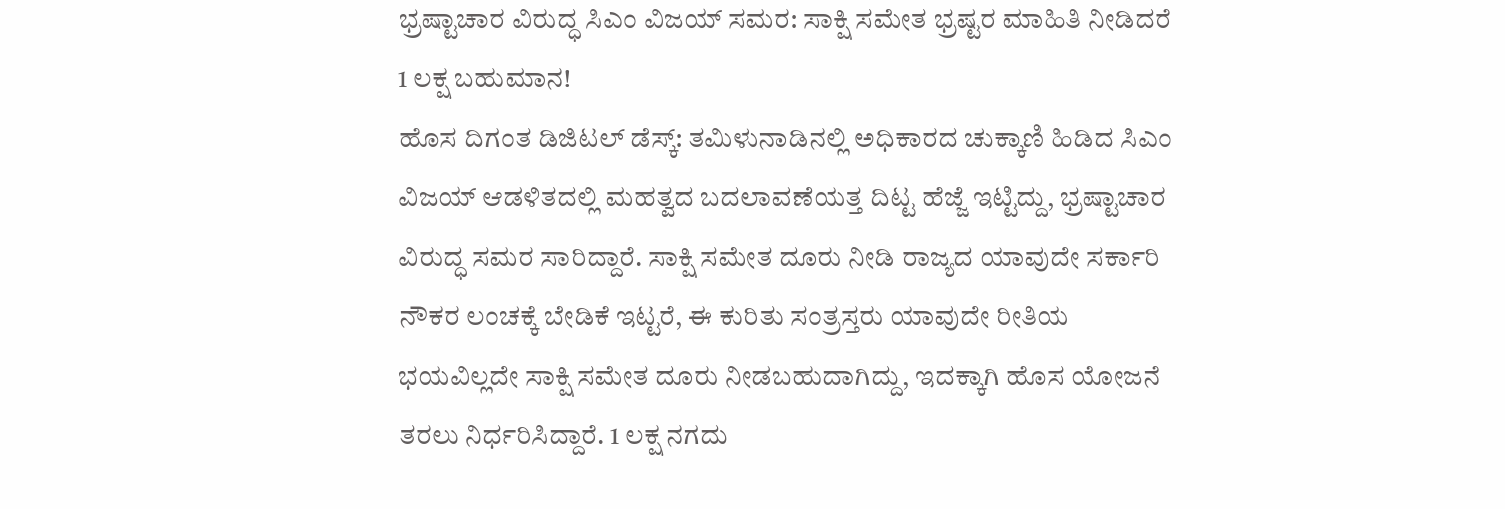ಭ್ರಷ್ಟಾಚಾರ ವಿರುದ್ಧ ಸಿಎಂ ವಿಜಯ್ ಸಮರ: ಸಾಕ್ಷಿ ಸಮೇತ ಭ್ರಷ್ಟರ ಮಾಹಿತಿ ನೀಡಿದರೆ 1 ಲಕ್ಷ ಬಹುಮಾನ!
ಹೊಸ ದಿಗಂತ ಡಿಜಿಟಲ್ ಡೆಸ್ಕ್: ತಮಿಳುನಾಡಿನಲ್ಲಿ ಅಧಿಕಾರದ ಚುಕ್ಕಾಣಿ ಹಿಡಿದ ಸಿಎಂ ವಿಜಯ್ ಆಡಳಿತದಲ್ಲಿ ಮಹತ್ವದ ಬದಲಾವಣೆಯತ್ತ ದಿಟ್ಟ ಹೆಜ್ಜೆ ಇಟ್ಟಿದ್ದು, ಭ್ರಷ್ಟಾಚಾರ ವಿರುದ್ಧ ಸಮರ ಸಾರಿದ್ದಾರೆ. ಸಾಕ್ಷಿ ಸಮೇತ ದೂರು ನೀಡಿ ರಾಜ್ಯದ ಯಾವುದೇ ಸರ್ಕಾರಿ ನೌಕರ ಲಂಚಕ್ಕೆ ಬೇಡಿಕೆ ಇಟ್ಟರೆ, ಈ ಕುರಿತು ಸಂತ್ರಸ್ತರು ಯಾವುದೇ ರೀತಿಯ ಭಯವಿಲ್ಲದೇ ಸಾಕ್ಷಿ ಸಮೇತ ದೂರು ನೀಡಬಹುದಾಗಿದ್ದು, ಇದಕ್ಕಾಗಿ ಹೊಸ ಯೋಜನೆ ತರಲು ನಿರ್ಧರಿಸಿದ್ದಾರೆ. 1 ಲಕ್ಷ ನಗದು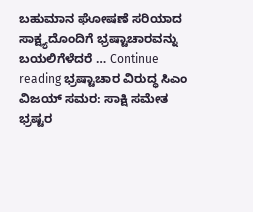ಬಹುಮಾನ ಘೋಷಣೆ ಸರಿಯಾದ ಸಾಕ್ಷ್ಯದೊಂದಿಗೆ ಭ್ರಷ್ಟಾಚಾರವನ್ನು ಬಯಲಿಗೆಳೆದರೆ … Continue reading ಭ್ರಷ್ಟಾಚಾರ ವಿರುದ್ಧ ಸಿಎಂ ವಿಜಯ್ ಸಮರ: ಸಾಕ್ಷಿ ಸಮೇತ ಭ್ರಷ್ಟರ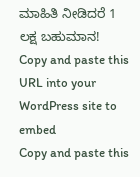ಮಾಹಿತಿ ನೀಡಿದರೆ 1 ಲಕ್ಷ ಬಹುಮಾನ!
Copy and paste this URL into your WordPress site to embed
Copy and paste this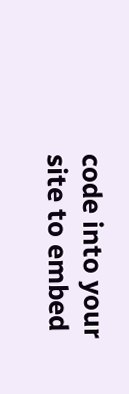code into your site to embed